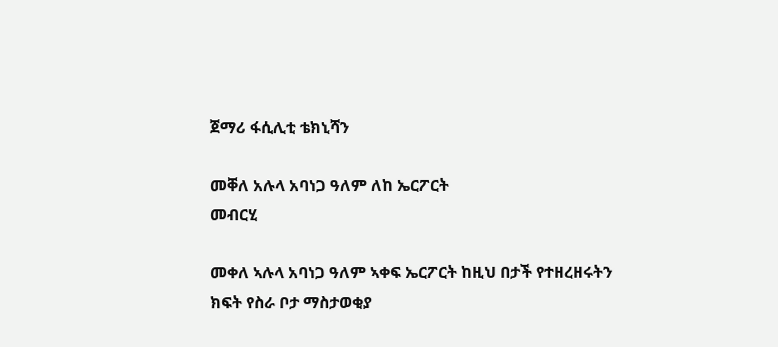ጀማሪ ፋሲሊቲ ቴክኒሻን

መቐለ አሉላ አባነጋ ዓለም ለከ ኤርፖርት
መብርሂ

መቀለ ኣሉላ አባነጋ ዓለም ኣቀፍ ኤርፖርት ከዚህ በታች የተዘረዘሩትን ክፍት የስራ ቦታ ማስታወቂያ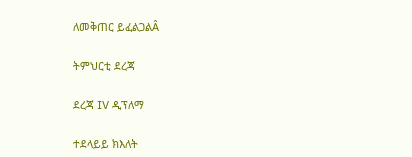ለመቅጠር ይፈልጋልÂ

ትምህርቲ ደረጃ

ደረጃ IV ዲፕለማ

ተደላይይ ክእለት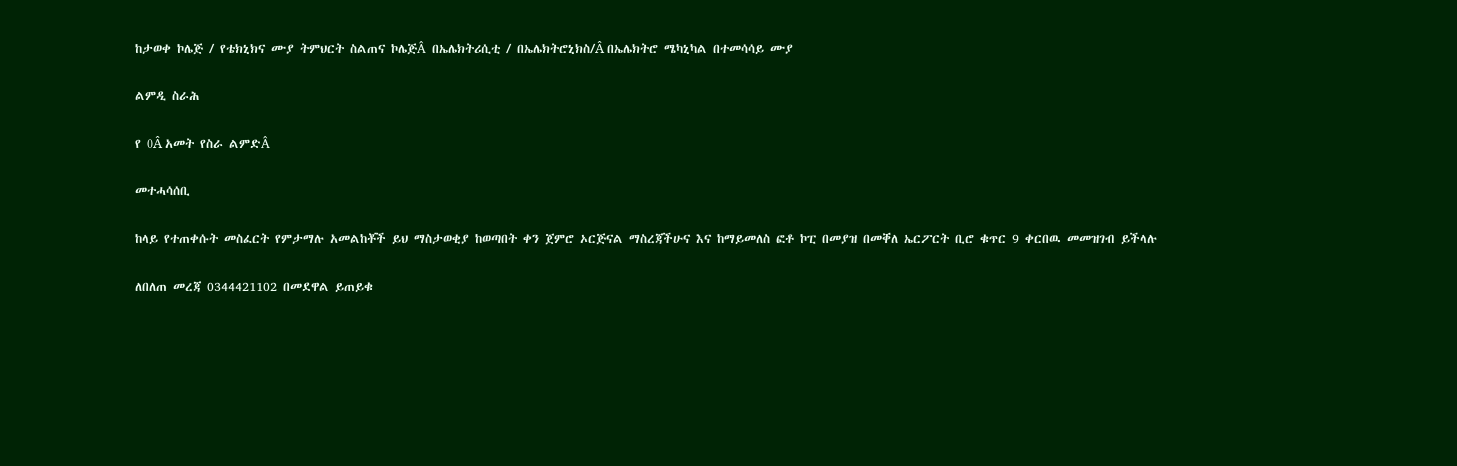ከታወቀ ኮሌጅ / የቴክኒክና ሙያ ትምህርት ስልጠና ኮሌጅÂ በኤሌክትሪሲቲ / በኤሌክትሮኒክስ/Â በኤሌክትሮ ሜካኒካል በተመሳሳይ ሙያ

ልምዲ ስራሕ

የ 0Â አመት የስራ ልምድÂ

መተሓሳሰቢ

ከላይ የተጠቀሱት መስፈርት የምታማሉ አመልከቾች ይህ ማስታወቂያ ከወጣበት ቀን ጀምሮ ኦርጅናል ማስረጃችሁና እና ከማይመለስ ፎቶ ኮፒ በመያዝ በመቐለ ኤርፖርት ቢሮ ቁጥር 9 ቀርበዉ መመዝገብ ይችላሉ

ለበለጠ መረጃ 0344421102 በመደዋል ይጠይቁ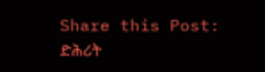Share this Post:
ድሕሪት